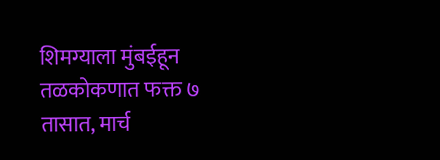शिमग्याला मुंबईहून तळकोकणात फक्त ७ तासात, मार्च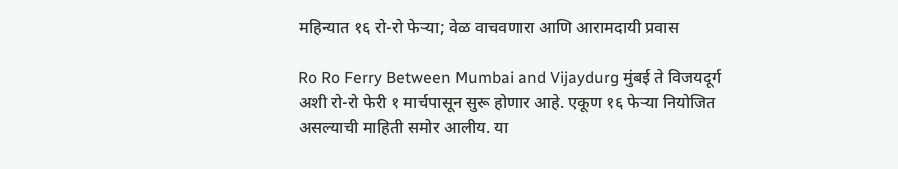महिन्यात १६ रो-रो फेऱ्या; वेळ वाचवणारा आणि आरामदायी प्रवास

Ro Ro Ferry Between Mumbai and Vijaydurg मुंबई ते विजयदूर्ग अशी रो-रो फेरी १ मार्चपासून सुरू होणार आहे. एकूण १६ फेऱ्या नियोजित असल्याची माहिती समोर आलीय. या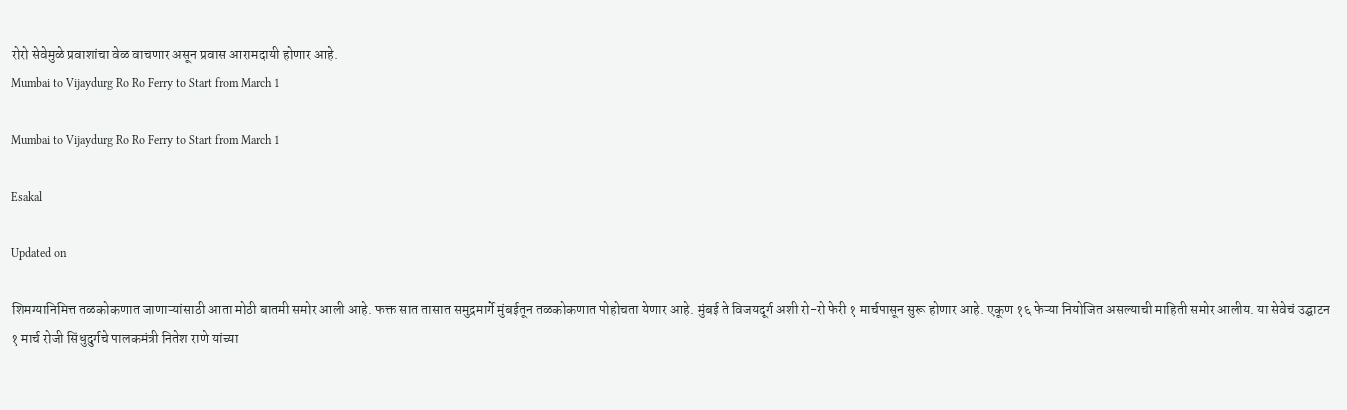रोरो सेवेमुळे प्रवाशांचा वेळ वाचणार असून प्रवास आरामदायी होणार आहे.
Mumbai to Vijaydurg Ro Ro Ferry to Start from March 1

Mumbai to Vijaydurg Ro Ro Ferry to Start from March 1

Esakal

Updated on

शिमग्यानिमित्त तळकोकणात जाणाऱ्यांसाठी आता मोठी बातमी समोर आली आहे. फक्त सात तासात समुद्रमार्गे मुंबईतून तळकोकणात पोहोचता येणार आहे. मुंबई ते विजयदूर्ग अशी रो-रो फेरी १ मार्चपासून सुरू होणार आहे. एकूण १६ फेऱ्या नियोजित असल्याची माहिती समोर आलीय. या सेवेचं उद्घाटन १ मार्च रोजी सिंधुदुर्गचे पालकमंत्री नितेश राणे यांच्या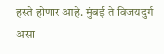हस्ते होणार आहे. मुंबई ते विजयदुर्ग असा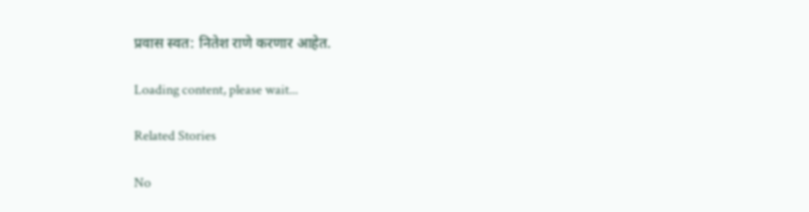प्रवास स्वत: नितेश राणे करणार आहेत.

Loading content, please wait...

Related Stories

No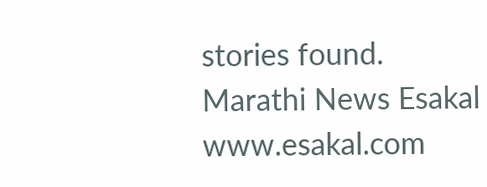stories found.
Marathi News Esakal
www.esakal.com